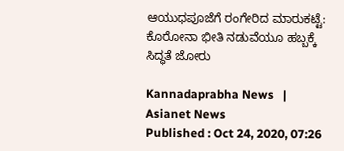ಆಯುಧಪೂಜೆಗೆ ರಂಗೇರಿದ ಮಾರುಕಟ್ಟೆ: ಕೊರೋನಾ ಭೀತಿ ನಡುವೆಯೂ ಹಬ್ಬಕ್ಕೆ ಸಿದ್ಧತೆ ಜೋರು

Kannadaprabha News   | Asianet News
Published : Oct 24, 2020, 07:26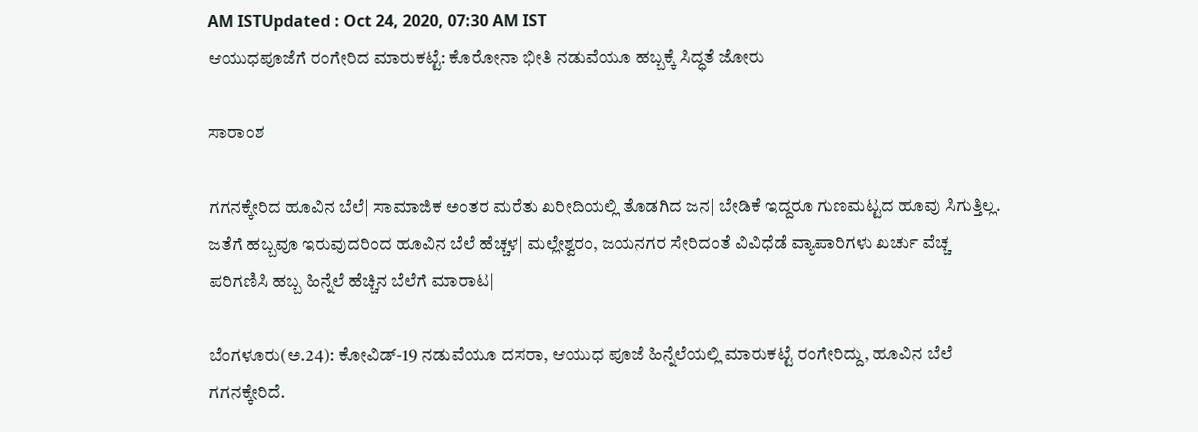AM ISTUpdated : Oct 24, 2020, 07:30 AM IST
ಆಯುಧಪೂಜೆಗೆ ರಂಗೇರಿದ ಮಾರುಕಟ್ಟೆ: ಕೊರೋನಾ ಭೀತಿ ನಡುವೆಯೂ ಹಬ್ಬಕ್ಕೆ ಸಿದ್ಧತೆ ಜೋರು

ಸಾರಾಂಶ

ಗಗನಕ್ಕೇರಿದ ಹೂವಿನ ಬೆಲೆ| ಸಾಮಾಜಿಕ ಅಂತರ ಮರೆತು ಖರೀದಿಯಲ್ಲಿ ತೊಡಗಿದ ಜನ| ಬೇಡಿಕೆ ಇದ್ದರೂ ಗುಣಮಟ್ಟದ ಹೂವು ಸಿಗುತ್ತಿಲ್ಲ. ಜತೆಗೆ ಹಬ್ಬವೂ ಇರುವುದರಿಂದ ಹೂವಿನ ಬೆಲೆ ಹೆಚ್ಚಳ| ಮಲ್ಲೇಶ್ವರಂ, ಜಯನಗರ ಸೇರಿದಂತೆ ವಿವಿಧೆಡೆ ವ್ಯಾಪಾರಿಗಳು ಖರ್ಚು ವೆಚ್ಚ ಪರಿಗಣಿಸಿ ಹಬ್ಬ ಹಿನ್ನೆಲೆ ಹೆಚ್ಚಿನ ಬೆಲೆಗೆ ಮಾರಾಟ|

ಬೆಂಗಳೂರು(ಅ.24): ಕೋವಿಡ್‌-19 ನಡುವೆಯೂ ದಸರಾ, ಆಯುಧ ಪೂಜೆ ಹಿನ್ನೆಲೆಯಲ್ಲಿ ಮಾರುಕಟ್ಟೆ ರಂಗೇರಿದ್ದು, ಹೂವಿನ ಬೆಲೆ ಗಗನಕ್ಕೇರಿದೆ.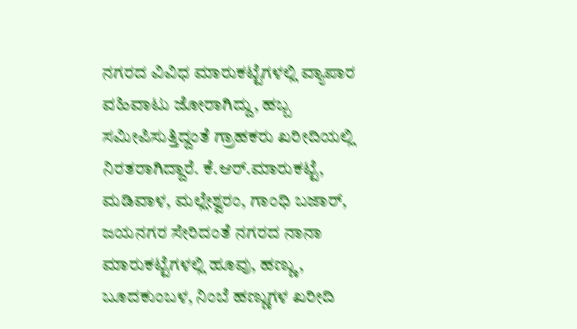ನಗರದ ವಿವಿಧ ಮಾರುಕಟ್ಟೆಗಳಲ್ಲಿ ವ್ಯಾಪಾರ ವಹಿವಾಟು ಜೋರಾಗಿದ್ದು, ಹಬ್ಬ ಸಮೀಪಿಸುತ್ತಿದ್ದಂತೆ ಗ್ರಾಹಕರು ಖರೀದಿಯಲ್ಲಿ ನಿರತರಾಗಿದ್ದಾರೆ. ಕೆ.ಆರ್‌.ಮಾರುಕಟ್ಟೆ, ಮಡಿವಾಳ, ಮಲ್ಲೇಶ್ವರಂ, ಗಾಂಧಿ ಬಜಾರ್‌, ಜಯನಗರ ಸೇರಿದಂತೆ ನಗರದ ನಾನಾ ಮಾರುಕಟ್ಟೆಗಳಲ್ಲಿ ಹೂವು, ಹಣ್ಣು, ಬೂದಕುಂಬಳ, ನಿಂಬೆ ಹಣ್ಣುಗಳ ಖರೀದಿ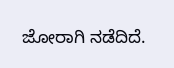ಜೋರಾಗಿ ನಡೆದಿದೆ.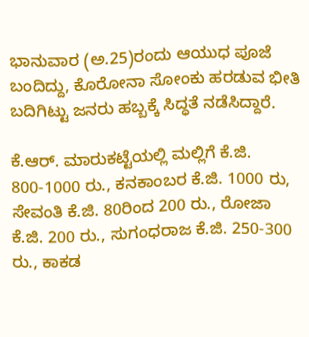ಭಾನುವಾರ (ಅ.25)ರಂದು ಆಯುಧ ಪೂಜೆ ಬಂದಿದ್ದು, ಕೊರೋನಾ ಸೋಂಕು ಹರಡುವ ಭೀತಿ ಬದಿಗಿಟ್ಟು ಜನರು ಹಬ್ಬಕ್ಕೆ ಸಿದ್ಧತೆ ನಡೆಸಿದ್ದಾರೆ.

ಕೆ.ಆರ್‌. ಮಾರುಕಟ್ಟೆಯಲ್ಲಿ ಮಲ್ಲಿಗೆ ಕೆ.ಜಿ. 800-1000 ರು., ಕನಕಾಂಬರ ಕೆ.ಜಿ. 1000 ರು, ಸೇವಂತಿ ಕೆ.ಜಿ. 80ರಿಂದ 200 ರು., ರೋಜಾ ಕೆ.ಜಿ. 200 ರು., ಸುಗಂಧರಾಜ ಕೆ.ಜಿ. 250-300 ರು., ಕಾಕಡ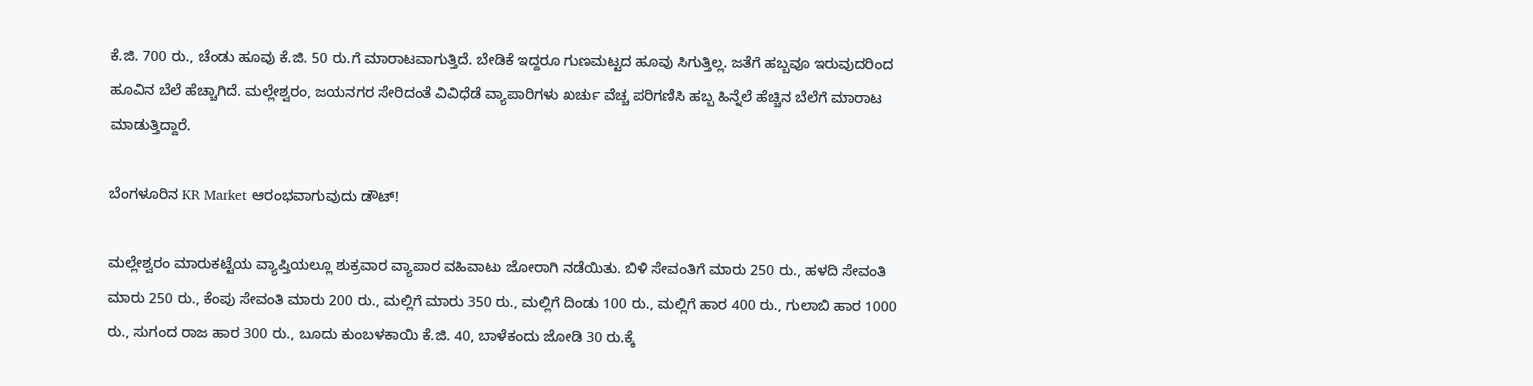ಕೆ.ಜಿ. 700 ರು., ಚೆಂಡು ಹೂವು ಕೆ.ಜಿ. 50 ರು.ಗೆ ಮಾರಾಟವಾಗುತ್ತಿದೆ. ಬೇಡಿಕೆ ಇದ್ದರೂ ಗುಣಮಟ್ಟದ ಹೂವು ಸಿಗುತ್ತಿಲ್ಲ. ಜತೆಗೆ ಹಬ್ಬವೂ ಇರುವುದರಿಂದ ಹೂವಿನ ಬೆಲೆ ಹೆಚ್ಚಾಗಿದೆ. ಮಲ್ಲೇಶ್ವರಂ, ಜಯನಗರ ಸೇರಿದಂತೆ ವಿವಿಧೆಡೆ ವ್ಯಾಪಾರಿಗಳು ಖರ್ಚು ವೆಚ್ಚ ಪರಿಗಣಿಸಿ ಹಬ್ಬ ಹಿನ್ನೆಲೆ ಹೆಚ್ಚಿನ ಬೆಲೆಗೆ ಮಾರಾಟ ಮಾಡುತ್ತಿದ್ದಾರೆ.

ಬೆಂಗಳೂರಿನ KR Market ಆರಂಭವಾಗುವುದು ಡೌಟ್‌!

ಮಲ್ಲೇಶ್ವರಂ ಮಾರುಕಟ್ಟೆಯ ವ್ಯಾಪ್ತಿಯಲ್ಲೂ ಶುಕ್ರವಾರ ವ್ಯಾಪಾರ ವಹಿವಾಟು ಜೋರಾಗಿ ನಡೆಯಿತು. ಬಿಳಿ ಸೇವಂತಿಗೆ ಮಾರು 250 ರು., ಹಳದಿ ಸೇವಂತಿ ಮಾರು 250 ರು., ಕೆಂಪು ಸೇವಂತಿ ಮಾರು 200 ರು., ಮಲ್ಲಿಗೆ ಮಾರು 350 ರು., ಮಲ್ಲಿಗೆ ದಿಂಡು 100 ರು., ಮಲ್ಲಿಗೆ ಹಾರ 400 ರು., ಗುಲಾಬಿ ಹಾರ 1000 ರು., ಸುಗಂದ ರಾಜ ಹಾರ 300 ರು., ಬೂದು ಕುಂಬಳಕಾಯಿ ಕೆ.ಜಿ. 40, ಬಾಳೆಕಂದು ಜೋಡಿ 30 ರು.ಕ್ಕೆ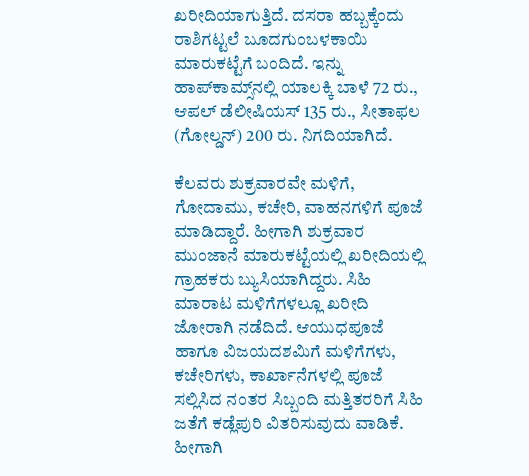ಖರೀದಿಯಾಗುತ್ತಿದೆ. ದಸರಾ ಹಬ್ಬಕ್ಕೆಂದು ರಾಶಿಗಟ್ಟಲೆ ಬೂದಗುಂಬಳಕಾಯಿ ಮಾರುಕಟ್ಟೆಗೆ ಬಂದಿದೆ. ಇನ್ನು ಹಾಪ್‌ಕಾಮ್ಸ್‌ನಲ್ಲಿ ಯಾಲಕ್ಕಿ ಬಾಳೆ 72 ರು., ಆಪಲ್‌ ಡೆಲೀಷಿಯಸ್‌ 135 ರು., ಸೀತಾಫಲ (ಗೋಲ್ಡನ್‌) 200 ರು. ನಿಗದಿಯಾಗಿದೆ.

ಕೆಲವರು ಶುಕ್ರವಾರವೇ ಮಳಿಗೆ, ಗೋದಾಮು, ಕಚೇರಿ, ವಾಹನಗಳಿಗೆ ಪೂಜೆ ಮಾಡಿದ್ದಾರೆ. ಹೀಗಾಗಿ ಶುಕ್ರವಾರ ಮುಂಜಾನೆ ಮಾರುಕಟ್ಟೆಯಲ್ಲಿ ಖರೀದಿಯಲ್ಲಿ ಗ್ರಾಹಕರು ಬ್ಯುಸಿಯಾಗಿದ್ದರು. ಸಿಹಿ ಮಾರಾಟ ಮಳಿಗೆಗಳಲ್ಲೂ ಖರೀದಿ ಜೋರಾಗಿ ನಡೆದಿದೆ. ಆಯುಧಪೂಜೆ ಹಾಗೂ ವಿಜಯದಶಮಿಗೆ ಮಳಿಗೆಗಳು, ಕಚೇರಿಗಳು, ಕಾರ್ಖಾನೆಗಳಲ್ಲಿ ಪೂಜೆ ಸಲ್ಲಿಸಿದ ನಂತರ ಸಿಬ್ಬಂದಿ ಮತ್ತಿತರರಿಗೆ ಸಿಹಿ ಜತೆಗೆ ಕಡ್ಲೆಪುರಿ ವಿತರಿಸುವುದು ವಾಡಿಕೆ. ಹೀಗಾಗಿ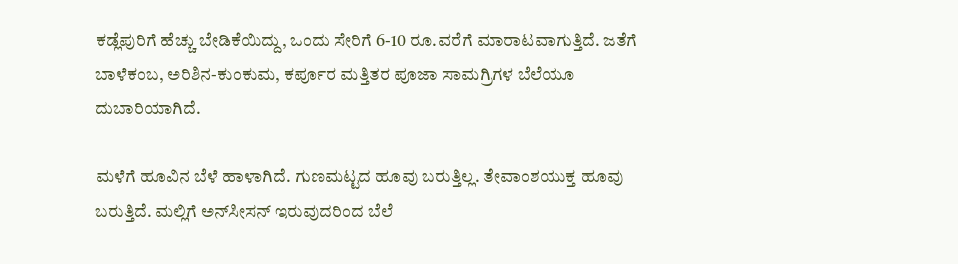ಕಡ್ಲೆಪುರಿಗೆ ಹೆಚ್ಚು ಬೇಡಿಕೆಯಿದ್ದು, ಒಂದು ಸೇರಿಗೆ 6-10 ರೂ.ವರೆಗೆ ಮಾರಾಟವಾಗುತ್ತಿದೆ. ಜತೆಗೆ ಬಾಳೆಕಂಬ, ಅರಿಶಿನ-ಕುಂಕುಮ, ಕರ್ಪೂರ ಮತ್ತಿತರ ಪೂಜಾ ಸಾಮಗ್ರಿಗಳ ಬೆಲೆಯೂ ದುಬಾರಿಯಾಗಿದೆ.

ಮಳೆಗೆ ಹೂವಿನ ಬೆಳೆ ಹಾಳಾಗಿದೆ. ಗುಣಮಟ್ಟದ ಹೂವು ಬರುತ್ತಿಲ್ಲ. ತೇವಾಂಶಯುಕ್ತ ಹೂವು ಬರುತ್ತಿದೆ. ಮಲ್ಲಿಗೆ ಅನ್‌ಸೀಸನ್‌ ಇರುವುದರಿಂದ ಬೆಲೆ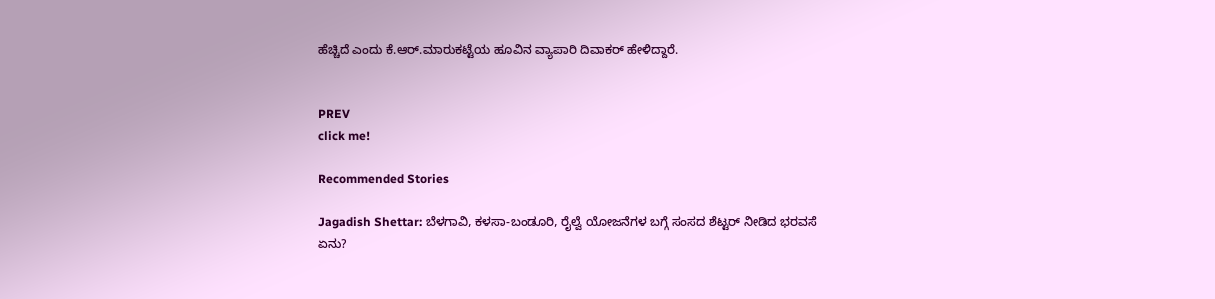ಹೆಚ್ಚಿದೆ ಎಂದು ಕೆ.ಆರ್‌.ಮಾರುಕಟ್ಟೆಯ ಹೂವಿನ ವ್ಯಾಪಾರಿ ದಿವಾಕರ್‌ ಹೇಳಿದ್ದಾರೆ.


PREV
click me!

Recommended Stories

Jagadish Shettar: ಬೆಳಗಾವಿ, ಕಳಸಾ-ಬಂಡೂರಿ, ರೈಲ್ವೆ ಯೋಜನೆಗಳ ಬಗ್ಗೆ ಸಂಸದ ಶೆಟ್ಟರ್ ನೀಡಿದ ಭರವಸೆ ಏನು?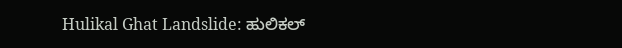Hulikal Ghat Landslide: ಹುಲಿಕಲ್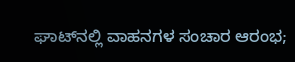ಘಾಟ್‌ನಲ್ಲಿ ವಾಹನಗಳ ಸಂಚಾರ ಆರಂಭ;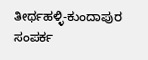ತೀರ್ಥಹಳ್ಳಿ-ಕುಂದಾಪುರ ಸಂಪರ್ಕ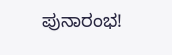ಪುನಾರಂಭ!